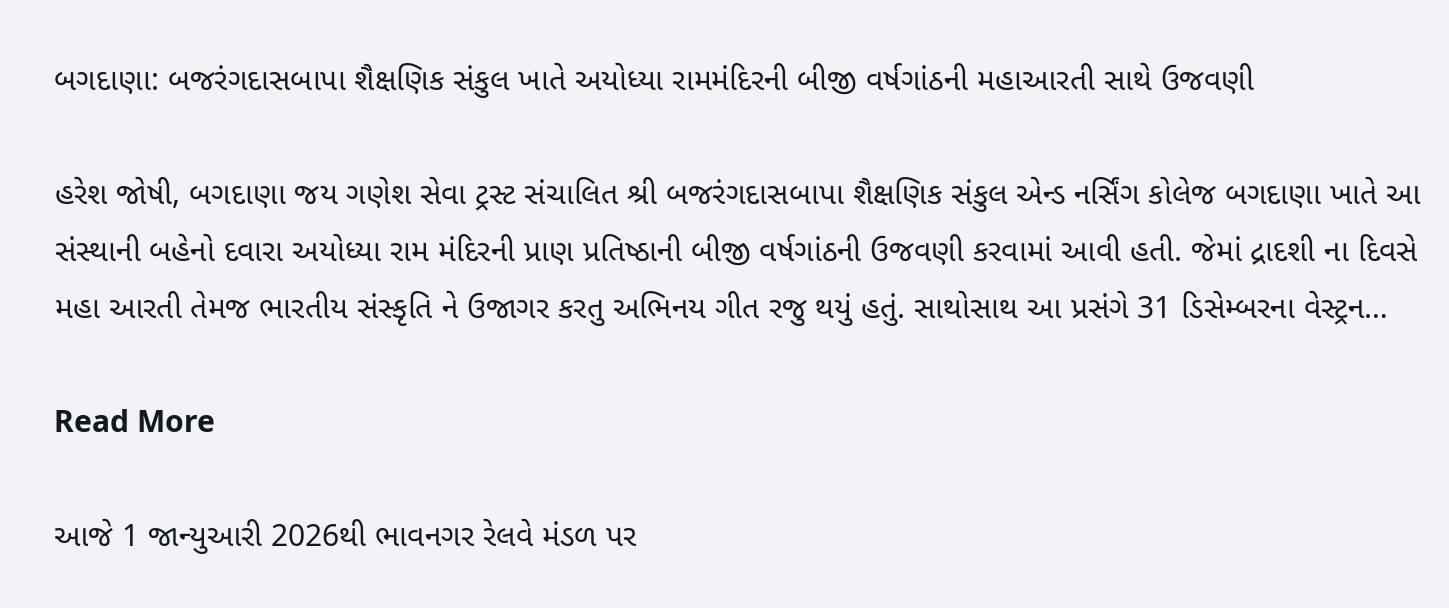બગદાણા: બજરંગદાસબાપા શૈક્ષણિક સંકુલ ખાતે અયોધ્યા રામમંદિરની બીજી વર્ષગાંઠની મહાઆરતી સાથે ઉજવણી

હરેશ જોષી, બગદાણા જય ગણેશ સેવા ટ્રસ્ટ સંચાલિત શ્રી બજરંગદાસબાપા શૈક્ષણિક સંકુલ એન્ડ નર્સિંગ કોલેજ બગદાણા ખાતે આ સંસ્થાની બહેનો દવારા અયોધ્યા રામ મંદિરની પ્રાણ પ્રતિષ્ઠાની બીજી વર્ષગાંઠની ઉજવણી કરવામાં આવી હતી. જેમાં દ્રાદશી ના દિવસે મહા આરતી તેમજ ભારતીય સંસ્કૃતિ ને ઉજાગર કરતુ અભિનય ગીત રજુ થયું હતું. સાથોસાથ આ પ્રસંગે 31 ડિસેમ્બરના વેસ્ટ્રન…

Read More

આજે 1 જાન્યુઆરી 2026થી ભાવનગર રેલવે મંડળ પર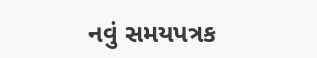નવું સમયપત્રક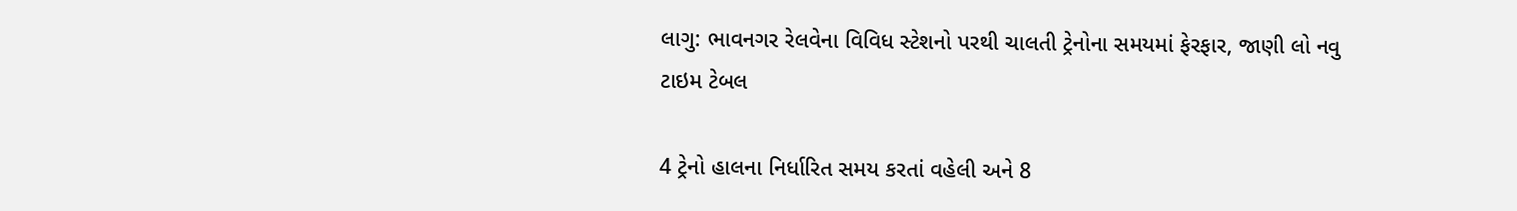લાગુ: ભાવનગર રેલવેના વિવિધ સ્ટેશનો પરથી ચાલતી ટ્રેનોના સમયમાં ફેરફાર, જાણી લો નવુ ટાઇમ ટેબલ

4 ટ્રેનો હાલના નિર્ધારિત સમય કરતાં વહેલી અને 8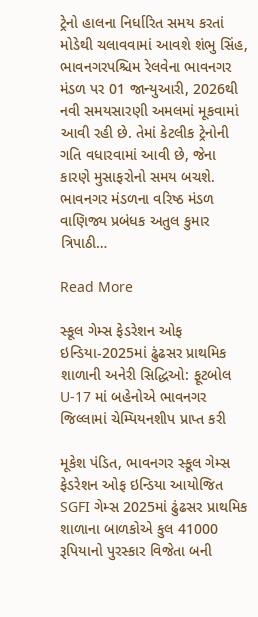ટ્રેનો હાલના નિર્ધારિત સમય કરતાં મોડેથી ચલાવવામાં આવશે શંભુ સિંહ, ભાવનગરપશ્ચિમ રેલવેના ભાવનગર મંડળ પર 01 જાન્યુઆરી, 2026થી નવી સમયસારણી અમલમાં મૂકવામાં આવી રહી છે. તેમાં કેટલીક ટ્રેનોની ગતિ વધારવામાં આવી છે, જેના કારણે મુસાફરોનો સમય બચશે. ભાવનગર મંડળના વરિષ્ઠ મંડળ વાણિજ્ય પ્રબંધક અતુલ કુમાર ત્રિપાઠી…

Read More

સ્કૂલ ગેમ્સ ફેડરેશન ઓફ ઇન્ડિયા-2025માં ઢુંઢસર પ્રાથમિક શાળાની અનેરી સિદ્ધિઓ: ફૂટબોલ U-17 માં બહેનોએ ભાવનગર જિલ્લામાં ચેમ્પિયનશીપ પ્રાપ્ત કરી

મૂકેશ પંડિત, ભાવનગર સ્કૂલ ગેમ્સ ફેડરેશન ઓફ ઇન્ડિયા આયોજિત SGFI ગેમ્સ 2025માં ઢુંઢસર પ્રાથમિક શાળાના બાળકોએ કુલ 41000 રૂપિયાનો પુરસ્કાર વિજેતા બની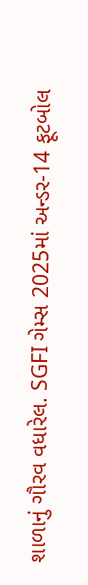શાળાનું ગૌરવ વધારેલ. SGFI ગેમ્સ 2025માં અન્ડર-14 ફૂટબોલ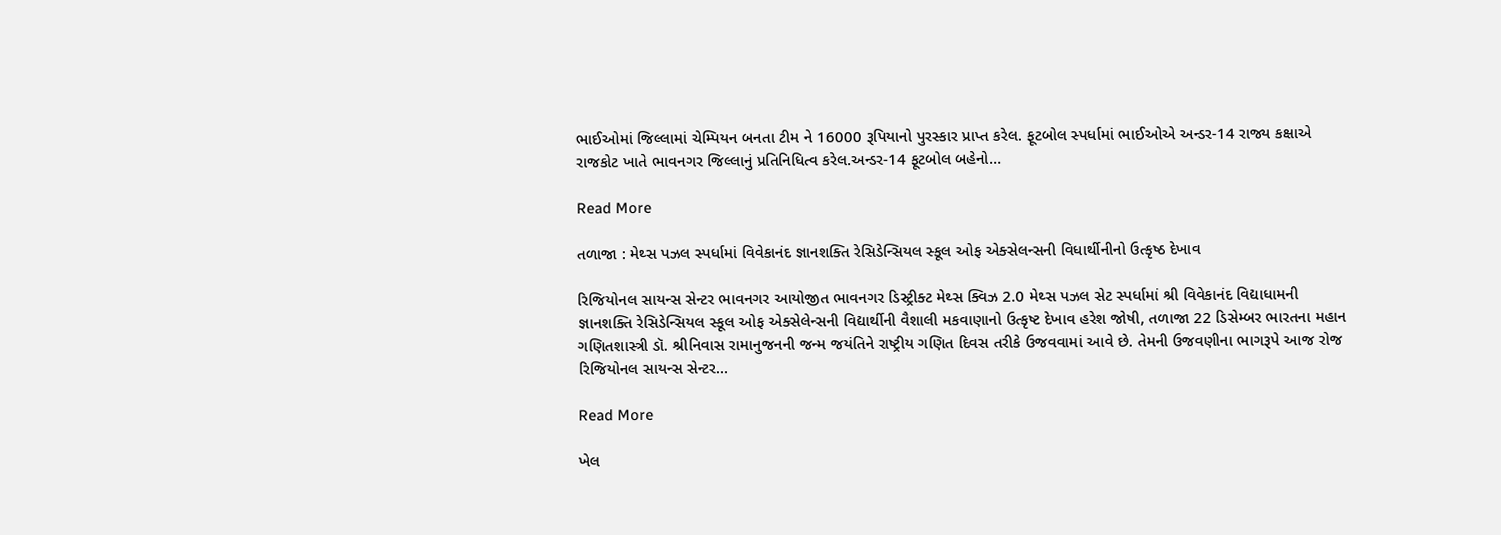ભાઈઓમાં જિલ્લામાં ચેમ્પિયન બનતા ટીમ ને 16000 રૂપિયાનો પુરસ્કાર પ્રાપ્ત કરેલ. ફૂટબોલ સ્પર્ધામાં ભાઈઓએ અન્ડર-14 રાજ્ય કક્ષાએ રાજકોટ ખાતે ભાવનગર જિલ્લાનું પ્રતિનિધિત્વ કરેલ.અન્ડર-14 ફૂટબોલ બહેનો…

Read More

તળાજા : મેથ્સ પઝલ સ્પર્ધામાં વિવેકાનંદ જ્ઞાનશક્તિ રેસિડેન્સિયલ સ્કૂલ ઓફ એક્સેલન્સની વિધાર્થીનીનો ઉત્કૃષ્ઠ દેખાવ

રિજિયોનલ સાયન્સ સેન્ટર ભાવનગર આયોજીત ભાવનગર ડિસ્ટ્રીક્ટ મેથ્સ ક્વિઝ 2.0 મેથ્સ પઝલ સેટ સ્પર્ધામાં શ્રી વિવેકાનંદ વિદ્યાધામની જ્ઞાનશક્તિ રેસિડેન્સિયલ સ્કૂલ ઓફ એક્સેલેન્સની વિદ્યાર્થીની વૈશાલી મકવાણાનો ઉત્કૃષ્ટ દેખાવ હરેશ જોષી, તળાજા 22 ડિસેમ્બર ભારતના મહાન ગણિતશાસ્ત્રી ડૉ. શ્રીનિવાસ રામાનુજનની જન્મ જયંતિને રાષ્ટ્રીય ગણિત દિવસ તરીકે ઉજવવામાં આવે છે. તેમની ઉજવણીના ભાગરૂપે આજ રોજ રિજિયોનલ સાયન્સ સેન્ટર…

Read More

ખેલ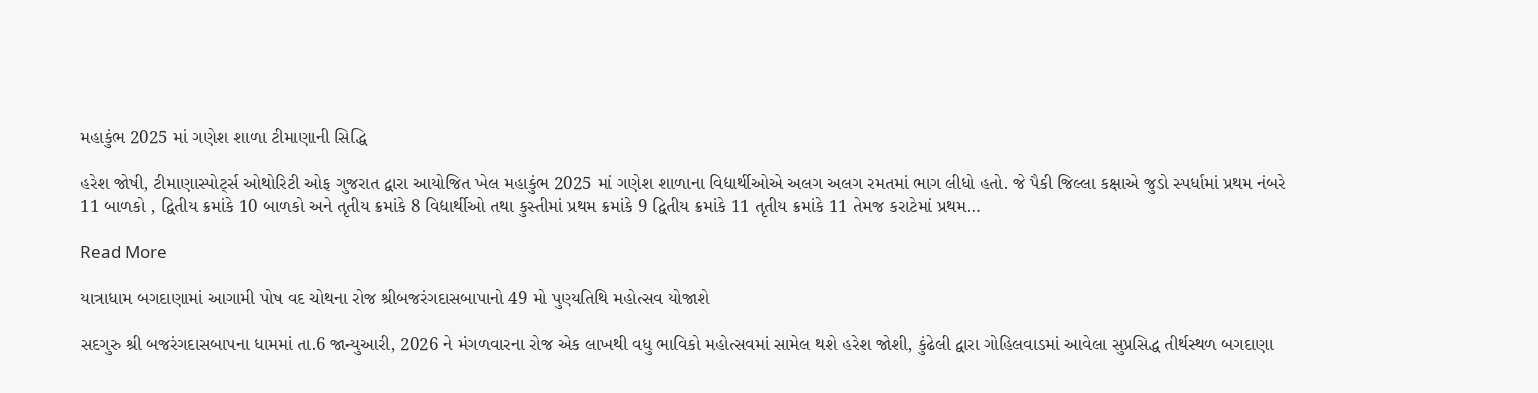મહાકુંભ 2025 માં ગણેશ શાળા ટીમાણાની સિદ્ધિ

હરેશ જોષી, ટીમાણાસ્પોર્ટ્સ ઓથોરિટી ઓફ ગુજરાત દ્વારા આયોજિત ખેલ મહાકુંભ 2025 માં ગણેશ શાળાના વિદ્યાર્થીઓએ અલગ અલગ રમતમાં ભાગ લીધો હતો. જે પૈકી જિલ્લા કક્ષાએ જુડો સ્પર્ધામાં પ્રથમ નંબરે 11 બાળકો , દ્વિતીય ક્રમાંકે 10 બાળકો અને તૃતીય ક્રમાંકે 8 વિદ્યાર્થીઓ તથા કુસ્તીમાં પ્રથમ ક્રમાંકે 9 દ્વિતીય ક્રમાંકે 11 તૃતીય ક્રમાંકે 11 તેમજ કરાટેમાં પ્રથમ…

Read More

યાત્રાધામ બગદાણામાં આગામી પોષ વદ ચોથના રોજ શ્રીબજરંગદાસબાપાનો 49 મો પુણ્યતિથિ મહોત્સવ યોજાશે

સદગુરુ શ્રી બજરંગદાસબાપના ધામમાં તા.6 જાન્યુઆરી, 2026 ને મંગળવારના રોજ એક લાખથી વધુ ભાવિકો મહોત્સવમાં સામેલ થશે હરેશ જોશી, કુંઢેલી દ્વારા ગોહિલવાડમાં આવેલા સુપ્રસિદ્ધ તીર્થસ્થળ બગદાણા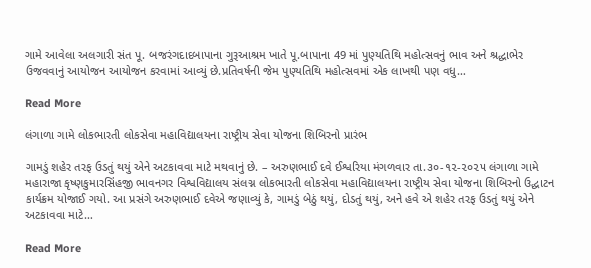ગામે આવેલા અલગારી સંત પૂ. બજરંગદાદબાપાના ગુરૂઆશ્રમ ખાતે પૂ.બાપાના 49 માં પુણ્યતિથિ મહોત્સવનું ભાવ અને શ્રદ્ધાભેર ઉજવવાનું આયોજન આયોજન કરવામાં આવ્યું છે.પ્રતિવર્ષની જેમ પુણ્યતિથિ મહોત્સવમાં એક લાખથી પણ વધુ…

Read More

લંગાળા ગામે લોકભારતી લોકસેવા મહાવિદ્યાલયના રાષ્ટ્રીય સેવા યોજના શિબિરનો પ્રારંભ

ગામડું શહેર તરફ ઉડતું થયું એને અટકાવવા માટે મથવાનું છે. – અરુણભાઈ દવે ઈશ્વરિયા મંગળવાર તા.૩૦-૧૨-૨૦૨૫ લંગાળા ગામે મહારાજા કૃષ્ણકુમારસિંહજી ભાવનગર વિશ્વવિદ્યાલય સંલગ્ન લોકભારતી લોકસેવા મહાવિદ્યાલયના રાષ્ટ્રીય સેવા યોજના શિબિરનો ઉદ્ઘાટન કાર્યક્રમ યોજાઈ ગયો. આ પ્રસંગે અરુણભાઈ દવેએ જણાવ્યું કે, ગામડું બેઠું થયું, દોડતું થયું, અને હવે એ શહેર તરફ ઉડતું થયું એને અટકાવવા માટે…

Read More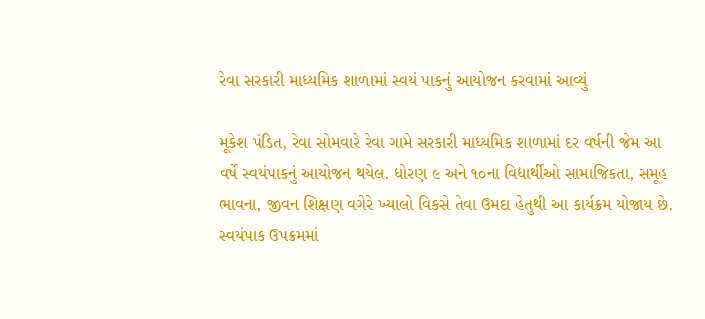રેવા સરકારી માધ્યમિક શાળામાં સ્વયં પાકનું આયોજન કરવામાં આવ્યું

મૂકેશ પંડિત, રેવા સોમવારે રેવા ગામે સરકારી માધ્યમિક શાળામાં દર વર્ષની જેમ આ વર્ષે સ્વયંપાકનું આયોજન થયેલ. ધોરણ ૯ અને ૧૦ના વિદ્યાર્થીઓ સામાજિકતા, સમૂહ ભાવના, જીવન શિક્ષણ વગેરે ખ્યાલો વિકસે તેવા ઉમદા હેતુથી આ કાર્યક્રમ યોજાય છે. સ્વયંપાક ઉપક્રમમાં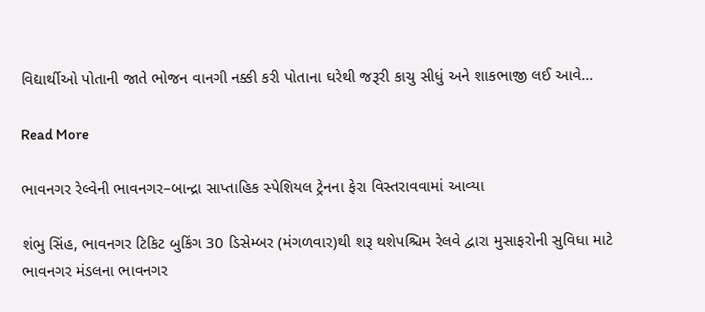વિદ્યાર્થીઓ પોતાની જાતે ભોજન વાનગી નક્કી કરી પોતાના ઘરેથી જરૂરી કાચુ સીધું અને શાકભાજી લઈ આવે…

Read More

ભાવનગર રેલ્વેની ભાવનગર–બાન્દ્રા સાપ્તાહિક સ્પેશિયલ ટ્રેનના ફેરા વિસ્તરાવવામાં આવ્યા

શંભુ સિંહ, ભાવનગર ટિકિટ બુકિંગ 30 ડિસેમ્બર (મંગળવાર)થી શરૂ થશેપશ્ચિમ રેલવે દ્વારા મુસાફરોની સુવિધા માટે ભાવનગર મંડલના ભાવનગર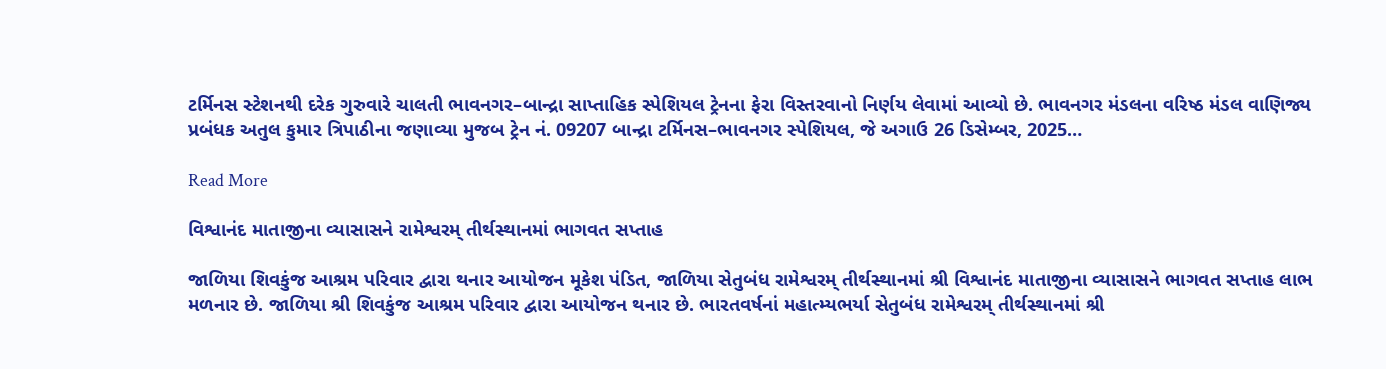ટર્મિનસ સ્ટેશનથી દરેક ગુરુવારે ચાલતી ભાવનગર–બાન્દ્રા સાપ્તાહિક સ્પેશિયલ ટ્રેનના ફેરા વિસ્તરવાનો નિર્ણય લેવામાં આવ્યો છે. ભાવનગર મંડલના વરિષ્ઠ મંડલ વાણિજ્ય પ્રબંધક અતુલ કુમાર ત્રિપાઠીના જણાવ્યા મુજબ ટ્રેન નં. 09207 બાન્દ્રા ટર્મિનસ–ભાવનગર સ્પેશિયલ, જે અગાઉ 26 ડિસેમ્બર, 2025…

Read More

વિશ્વાનંદ માતાજીના વ્યાસાસને રામેશ્વરમ્ તીર્થસ્થાનમાં ભાગવત સપ્તાહ

જાળિયા શિવકુંજ આશ્રમ પરિવાર દ્વારા થનાર આયોજન મૂકેશ પંડિત, જાળિયા સેતુબંધ રામેશ્વરમ્ તીર્થસ્થાનમાં શ્રી વિશ્વાનંદ માતાજીના વ્યાસાસને ભાગવત સપ્તાહ લાભ મળનાર છે. જાળિયા શ્રી શિવકુંજ આશ્રમ પરિવાર દ્વારા આયોજન થનાર છે. ભારતવર્ષનાં મહાત્મ્યભર્યા સેતુબંધ રામેશ્વરમ્ તીર્થસ્થાનમાં શ્રી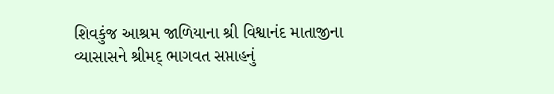શિવકુંજ આશ્રમ જાળિયાના શ્રી વિશ્વાનંદ માતાજીના વ્યાસાસને શ્રીમદ્ ભાગવત સપ્તાહનું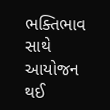ભક્તિભાવ સાથે આયોજન થઈ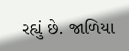રહ્યું છે. જાળિયા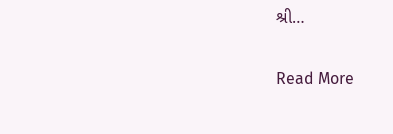શ્રી…

Read More